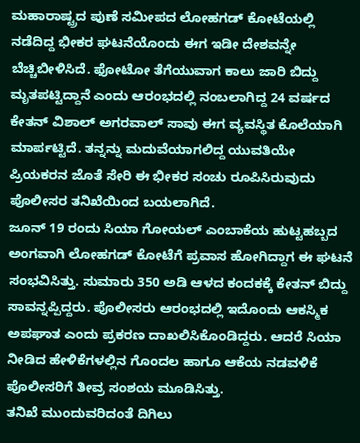ಮಹಾರಾಷ್ಟ್ರದ ಪುಣೆ ಸಮೀಪದ ಲೋಹಗಡ್ ಕೋಟೆಯಲ್ಲಿ ನಡೆದಿದ್ದ ಭೀಕರ ಘಟನೆಯೊಂದು ಈಗ ಇಡೀ ದೇಶವನ್ನೇ ಬೆಚ್ಚಿಬೀಳಿಸಿದೆ. ಫೋಟೋ ತೆಗೆಯುವಾಗ ಕಾಲು ಜಾರಿ ಬಿದ್ದು ಮೃತಪಟ್ಟಿದ್ದಾನೆ ಎಂದು ಆರಂಭದಲ್ಲಿ ನಂಬಲಾಗಿದ್ದ 24 ವರ್ಷದ ಕೇತನ್ ವಿಶಾಲ್ ಅಗರವಾಲ್ ಸಾವು ಈಗ ವ್ಯವಸ್ಥಿತ ಕೊಲೆಯಾಗಿ ಮಾರ್ಪಟ್ಟಿದೆ. ತನ್ನನ್ನು ಮದುವೆಯಾಗಲಿದ್ದ ಯುವತಿಯೇ ಪ್ರಿಯಕರನ ಜೊತೆ ಸೇರಿ ಈ ಭೀಕರ ಸಂಚು ರೂಪಿಸಿರುವುದು ಪೊಲೀಸರ ತನಿಖೆಯಿಂದ ಬಯಲಾಗಿದೆ.
ಜೂನ್ 19 ರಂದು ಸಿಯಾ ಗೋಯಲ್ ಎಂಬಾಕೆಯ ಹುಟ್ಟಹಬ್ಬದ ಅಂಗವಾಗಿ ಲೋಹಗಡ್ ಕೋಟೆಗೆ ಪ್ರವಾಸ ಹೋಗಿದ್ದಾಗ ಈ ಘಟನೆ ಸಂಭವಿಸಿತ್ತು. ಸುಮಾರು 350 ಅಡಿ ಆಳದ ಕಂದಕಕ್ಕೆ ಕೇತನ್ ಬಿದ್ದು ಸಾವನ್ನಪ್ಪಿದ್ದರು. ಪೊಲೀಸರು ಆರಂಭದಲ್ಲಿ ಇದೊಂದು ಆಕಸ್ಮಿಕ ಅಪಘಾತ ಎಂದು ಪ್ರಕರಣ ದಾಖಲಿಸಿಕೊಂಡಿದ್ದರು. ಆದರೆ ಸಿಯಾ ನೀಡಿದ ಹೇಳಿಕೆಗಳಲ್ಲಿನ ಗೊಂದಲ ಹಾಗೂ ಆಕೆಯ ನಡವಳಿಕೆ ಪೊಲೀಸರಿಗೆ ತೀವ್ರ ಸಂಶಯ ಮೂಡಿಸಿತ್ತು.
ತನಿಖೆ ಮುಂದುವರಿದಂತೆ ದಿಗಿಲು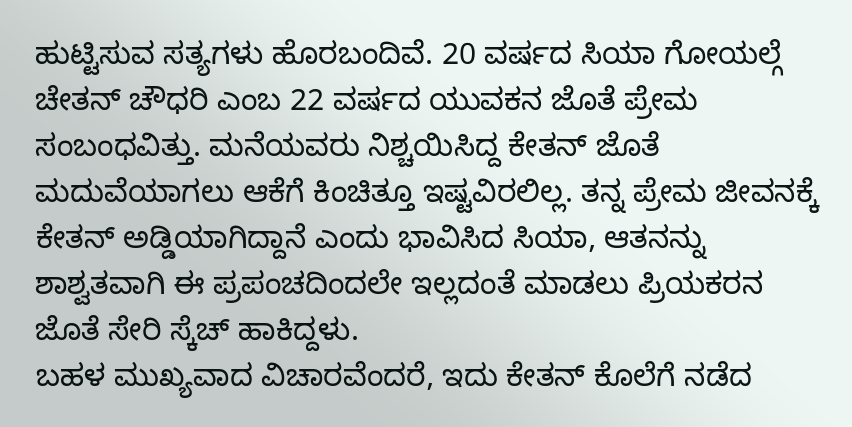ಹುಟ್ಟಿಸುವ ಸತ್ಯಗಳು ಹೊರಬಂದಿವೆ. 20 ವರ್ಷದ ಸಿಯಾ ಗೋಯಲ್ಗೆ ಚೇತನ್ ಚೌಧರಿ ಎಂಬ 22 ವರ್ಷದ ಯುವಕನ ಜೊತೆ ಪ್ರೇಮ ಸಂಬಂಧವಿತ್ತು. ಮನೆಯವರು ನಿಶ್ಚಯಿಸಿದ್ದ ಕೇತನ್ ಜೊತೆ ಮದುವೆಯಾಗಲು ಆಕೆಗೆ ಕಿಂಚಿತ್ತೂ ಇಷ್ಟವಿರಲಿಲ್ಲ. ತನ್ನ ಪ್ರೇಮ ಜೀವನಕ್ಕೆ ಕೇತನ್ ಅಡ್ಡಿಯಾಗಿದ್ದಾನೆ ಎಂದು ಭಾವಿಸಿದ ಸಿಯಾ, ಆತನನ್ನು ಶಾಶ್ವತವಾಗಿ ಈ ಪ್ರಪಂಚದಿಂದಲೇ ಇಲ್ಲದಂತೆ ಮಾಡಲು ಪ್ರಿಯಕರನ ಜೊತೆ ಸೇರಿ ಸ್ಕೆಚ್ ಹಾಕಿದ್ದಳು.
ಬಹಳ ಮುಖ್ಯವಾದ ವಿಚಾರವೆಂದರೆ, ಇದು ಕೇತನ್ ಕೊಲೆಗೆ ನಡೆದ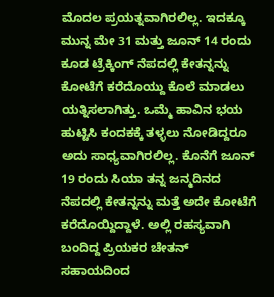ಮೊದಲ ಪ್ರಯತ್ನವಾಗಿರಲಿಲ್ಲ. ಇದಕ್ಕೂ ಮುನ್ನ ಮೇ 31 ಮತ್ತು ಜೂನ್ 14 ರಂದು ಕೂಡ ಟ್ರೆಕ್ಕಿಂಗ್ ನೆಪದಲ್ಲಿ ಕೇತನ್ನನ್ನು ಕೋಟೆಗೆ ಕರೆದೊಯ್ದು ಕೊಲೆ ಮಾಡಲು ಯತ್ನಿಸಲಾಗಿತ್ತು. ಒಮ್ಮೆ ಹಾವಿನ ಭಯ ಹುಟ್ಟಿಸಿ ಕಂದಕಕ್ಕೆ ತಳ್ಳಲು ನೋಡಿದ್ದರೂ ಅದು ಸಾಧ್ಯವಾಗಿರಲಿಲ್ಲ. ಕೊನೆಗೆ ಜೂನ್ 19 ರಂದು ಸಿಯಾ ತನ್ನ ಜನ್ಮದಿನದ ನೆಪದಲ್ಲಿ ಕೇತನ್ನನ್ನು ಮತ್ತೆ ಅದೇ ಕೋಟೆಗೆ ಕರೆದೊಯ್ದಿದ್ದಾಳೆ. ಅಲ್ಲಿ ರಹಸ್ಯವಾಗಿ ಬಂದಿದ್ದ ಪ್ರಿಯಕರ ಚೇತನ್ ಸಹಾಯದಿಂದ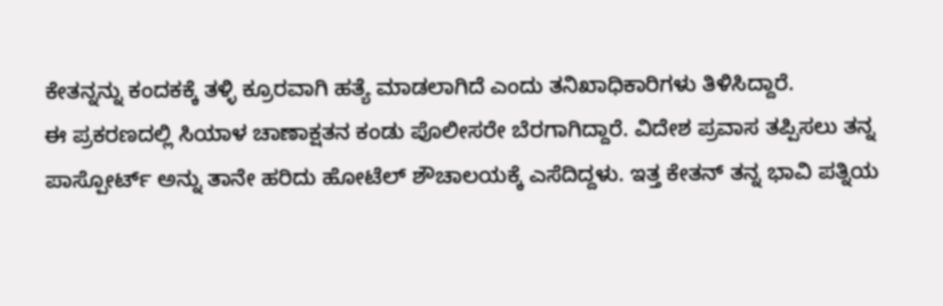ಕೇತನ್ನನ್ನು ಕಂದಕಕ್ಕೆ ತಳ್ಳಿ ಕ್ರೂರವಾಗಿ ಹತ್ಯೆ ಮಾಡಲಾಗಿದೆ ಎಂದು ತನಿಖಾಧಿಕಾರಿಗಳು ತಿಳಿಸಿದ್ದಾರೆ.
ಈ ಪ್ರಕರಣದಲ್ಲಿ ಸಿಯಾಳ ಚಾಣಾಕ್ಷತನ ಕಂಡು ಪೊಲೀಸರೇ ಬೆರಗಾಗಿದ್ದಾರೆ. ವಿದೇಶ ಪ್ರವಾಸ ತಪ್ಪಿಸಲು ತನ್ನ ಪಾಸ್ಪೋರ್ಟ್ ಅನ್ನು ತಾನೇ ಹರಿದು ಹೋಟೆಲ್ ಶೌಚಾಲಯಕ್ಕೆ ಎಸೆದಿದ್ದಳು. ಇತ್ತ ಕೇತನ್ ತನ್ನ ಭಾವಿ ಪತ್ನಿಯ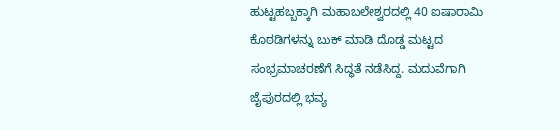ಹುಟ್ಟಹಬ್ಬಕ್ಕಾಗಿ ಮಹಾಬಲೇಶ್ವರದಲ್ಲಿ 40 ಐಷಾರಾಮಿ ಕೊಠಡಿಗಳನ್ನು ಬುಕ್ ಮಾಡಿ ದೊಡ್ಡ ಮಟ್ಟದ ಸಂಭ್ರಮಾಚರಣೆಗೆ ಸಿದ್ಧತೆ ನಡೆಸಿದ್ದ. ಮದುವೆಗಾಗಿ ಜೈಪುರದಲ್ಲಿ ಭವ್ಯ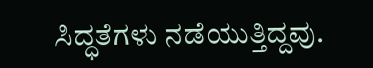ಸಿದ್ಧತೆಗಳು ನಡೆಯುತ್ತಿದ್ದವು.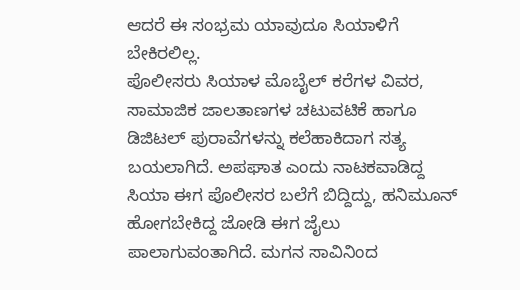ಆದರೆ ಈ ಸಂಭ್ರಮ ಯಾವುದೂ ಸಿಯಾಳಿಗೆ ಬೇಕಿರಲಿಲ್ಲ.
ಪೊಲೀಸರು ಸಿಯಾಳ ಮೊಬೈಲ್ ಕರೆಗಳ ವಿವರ, ಸಾಮಾಜಿಕ ಜಾಲತಾಣಗಳ ಚಟುವಟಿಕೆ ಹಾಗೂ ಡಿಜಿಟಲ್ ಪುರಾವೆಗಳನ್ನು ಕಲೆಹಾಕಿದಾಗ ಸತ್ಯ ಬಯಲಾಗಿದೆ. ಅಪಘಾತ ಎಂದು ನಾಟಕವಾಡಿದ್ದ ಸಿಯಾ ಈಗ ಪೊಲೀಸರ ಬಲೆಗೆ ಬಿದ್ದಿದ್ದು, ಹನಿಮೂನ್ ಹೋಗಬೇಕಿದ್ದ ಜೋಡಿ ಈಗ ಜೈಲು ಪಾಲಾಗುವಂತಾಗಿದೆ. ಮಗನ ಸಾವಿನಿಂದ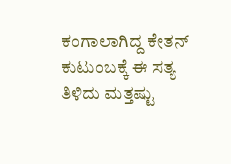ಕಂಗಾಲಾಗಿದ್ದ ಕೇತನ್ ಕುಟುಂಬಕ್ಕೆ ಈ ಸತ್ಯ ತಿಳಿದು ಮತ್ತಷ್ಟು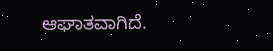ಆಘಾತವಾಗಿದೆ.